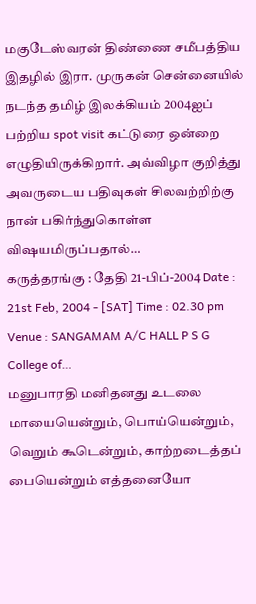மகுடேஸ்வரன் திண்ணை சமீபத்திய இதழில் இரா. முருகன் சென்னையில் நடந்த தமிழ் இலக்கியம் 2004ஐப் பற்றிய spot visit கட்டுரை ஒன்றை எழுதியிருக்கிறார். அவ்விழா குறித்து அவருடைய பதிவுகள் சிலவற்றிற்கு நான் பகிர்ந்துகொள்ள விஷயமிருப்பதால்…
கருத்தரங்கு : தேதி 21-பிப்-2004 Date : 21st Feb, 2004 - [SAT] Time : 02.30 pm Venue : SANGAMAM A/C HALL P S G College of…
மனுபாரதி மனிதனது உடலை மாயையென்றும், பொய்யென்றும், வெறும் கூடென்றும், காற்றடைத்தப் பையென்றும் எத்தனையோ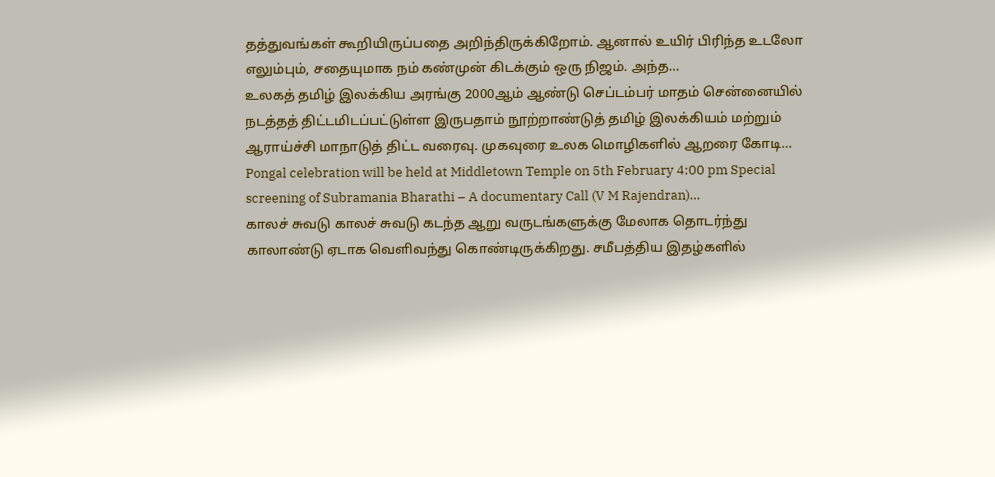தத்துவங்கள் கூறியிருப்பதை அறிந்திருக்கிறோம். ஆனால் உயிர் பிரிந்த உடலோ எலும்பும், சதையுமாக நம் கண்முன் கிடக்கும் ஒரு நிஜம். அந்த…
உலகத் தமிழ் இலக்கிய அரங்கு 2000ஆம் ஆண்டு செப்டம்பர் மாதம் சென்னையில் நடத்தத் திட்டமிடப்பட்டுள்ள இருபதாம் நூற்றாண்டுத் தமிழ் இலக்கியம் மற்றும் ஆராய்ச்சி மாநாடுத் திட்ட வரைவு. முகவுரை உலக மொழிகளில் ஆறரை கோடி…
Pongal celebration will be held at Middletown Temple on 5th February 4:00 pm Special screening of Subramania Bharathi – A documentary Call (V M Rajendran)…
காலச் சுவடு காலச் சுவடு கடந்த ஆறு வருடங்களுக்கு மேலாக தொடர்ந்து காலாண்டு ஏடாக வெளிவந்து கொண்டிருக்கிறது. சமீபத்திய இதழ்களில்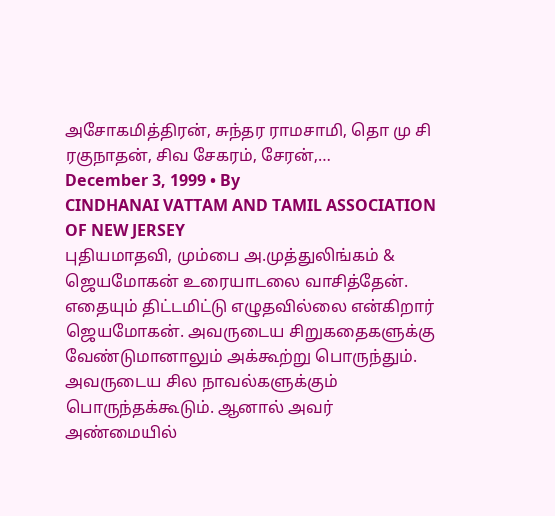அசோகமித்திரன், சுந்தர ராமசாமி, தொ மு சி ரகுநாதன், சிவ சேகரம், சேரன்,…
December 3, 1999 • By
CINDHANAI VATTAM AND TAMIL ASSOCIATION OF NEW JERSEY
புதியமாதவி, மும்பை அ.முத்துலிங்கம் & ஜெயமோகன் உரையாடலை வாசித்தேன். எதையும் திட்டமிட்டு எழுதவில்லை என்கிறார் ஜெயமோகன். அவருடைய சிறுகதைகளுக்கு வேண்டுமானாலும் அக்கூற்று பொருந்தும். அவருடைய சில நாவல்களுக்கும் பொருந்தக்கூடும். ஆனால் அவர் அண்மையில்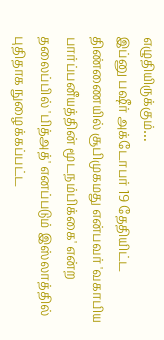எழுதியிருக்கும்…
இப்னு பஷீர் அக்டோபர் 19 தேதியிட்ட திண்ணையில் சூபிமுகமது என்பவர் 'வகாபிய பார்ப்பனீயத்தின் மூடநம்பிக்கை' என்ற தலைப்பில் 'பித்அத்' எனப்படும் இஸ்லாத்தில் புதிதாக நுழைக்கப்பட்ட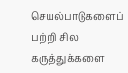செயல்பாடுகளைப் பற்றி சில கருத்துக்களை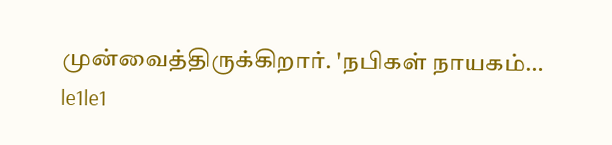முன்வைத்திருக்கிறார். 'நபிகள் நாயகம்…
le1le1